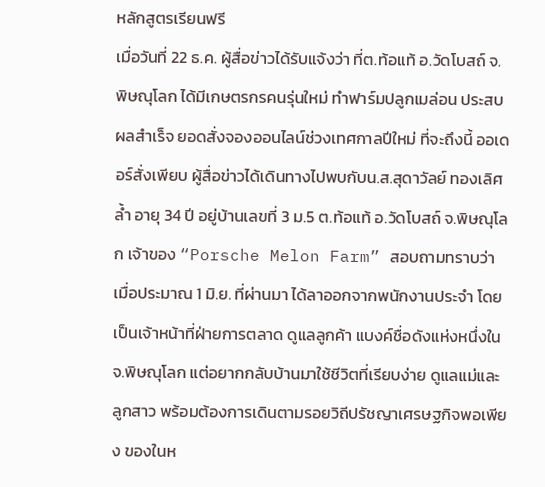หลักสูตรเรียนฟรี
เมื่อวันที่ 22 ธ.ค. ผู้สื่อข่าวได้รับแจ้งว่า ที่ต.ท้อแท้ อ.วัดโบสถ์ จ.พิษณุโลก ได้มีเกษตรกรคนรุ่นใหม่ ทำฟาร์มปลูกเมล่อน ประสบผลสำเร็จ ยอดสั่งจองออนไลน์ช่วงเทศกาลปีใหม่ ที่จะถึงนี้ ออเดอร์สั่งเพียบ ผู้สื่อข่าวได้เดินทางไปพบกับน.ส.สุดาวัลย์ ทองเลิศล้ำ อายุ 34 ปี อยู่บ้านเลขที่ 3 ม.5 ต.ท้อแท้ อ.วัดโบสถ์ จ.พิษณุโลก เจ้าของ “Porsche Melon Farm” สอบถามทราบว่า เมื่อประมาณ 1 มิ.ย. ที่ผ่านมา ได้ลาออกจากพนักงานประจำ โดยเป็นเจ้าหน้าที่ฝ่ายการตลาด ดูแลลูกค้า แบงค์ชื่อดังแห่งหนึ่งใน จ.พิษณุโลก แต่อยากกลับบ้านมาใช้ชีวิตที่เรียบง่าย ดูแลแม่และลูกสาว พร้อมต้องการเดินตามรอยวิถีปรัชญาเศรษฐกิจพอเพียง ของในห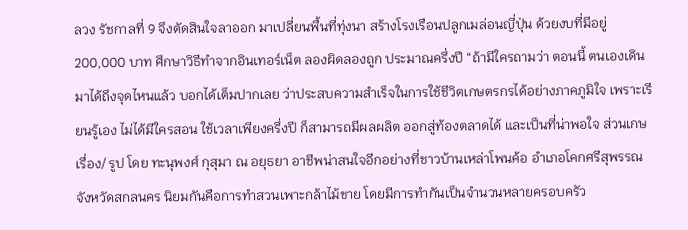ลวง รัชกาลที่ 9 จึงตัดสินใจลาออก มาเปลี่ยนพื้นที่ทุ่งนา สร้างโรงเรือนปลูกเมล่อนญี่ปุ่น ด้วยงบที่มีอยู่ 200,000 บาท ศึกษาวิธีทำจากอินเทอร์เน็ต ลองผิดลองถูก ประมาณครึ่งปี “ถ้ามีใครถามว่า ตอนนี้ ตนเองเดินมาได้ถึงจุดไหนแล้ว บอกได้เต็มปากเลย ว่าประสบความสำเร็จในการใช้ชีวิตเกษตรกรได้อย่างภาคภูมิใจ เพราะเรียนรู้เอง ไม่ได้มีใครสอน ใช้เวลาเพียงครึ่งปี ก็สามารถมีผลผลิต ออกสู่ท้องตลาดได้ และเป็นที่น่าพอใจ ส่วนเกษ
เรื่อง/ รูป โดย ทะนุพงศ์ กุสุมา ณ อยุธยา อาชีพน่าสนใจอีกอย่างที่ชาวบ้านเหล่าโพนค้อ อำเภอโคกศรีสุพรรณ จังหวัดสกลนคร นิยมกันคือการทำสวนเพาะกล้าไม้ขาย โดยมีการทำกันเป็นจำนวนหลายครอบครัว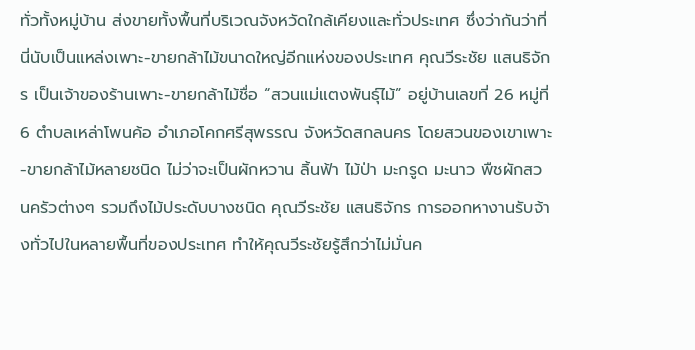ทั่วทั้งหมู่บ้าน ส่งขายทั้งพื้นที่บริเวณจังหวัดใกล้เคียงและทั่วประเทศ ซึ่งว่ากันว่าที่นี่นับเป็นแหล่งเพาะ-ขายกล้าไม้ขนาดใหญ่อีกแห่งของประเทศ คุณวีระชัย แสนธิจักร เป็นเจ้าของร้านเพาะ-ขายกล้าไม้ชื่อ “สวนแม่แตงพันธุ์ไม้” อยู่บ้านเลขที่ 26 หมู่ที่ 6 ตำบลเหล่าโพนค้อ อำเภอโคกศรีสุพรรณ จังหวัดสกลนคร โดยสวนของเขาเพาะ-ขายกล้าไม้หลายชนิด ไม่ว่าจะเป็นผักหวาน ลิ้นฟ้า ไม้ป่า มะกรูด มะนาว พืชผักสวนครัวต่างๆ รวมถึงไม้ประดับบางชนิด คุณวีระชัย แสนธิจักร การออกหางานรับจ้างทั่วไปในหลายพื้นที่ของประเทศ ทำให้คุณวีระชัยรู้สึกว่าไม่มั่นค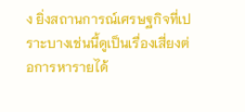ง ยิ่งสถานการณ์เศรษฐกิจที่เปราะบางเช่นนี้ดูเป็นเรื่องเสี่ยงต่อการหารายได้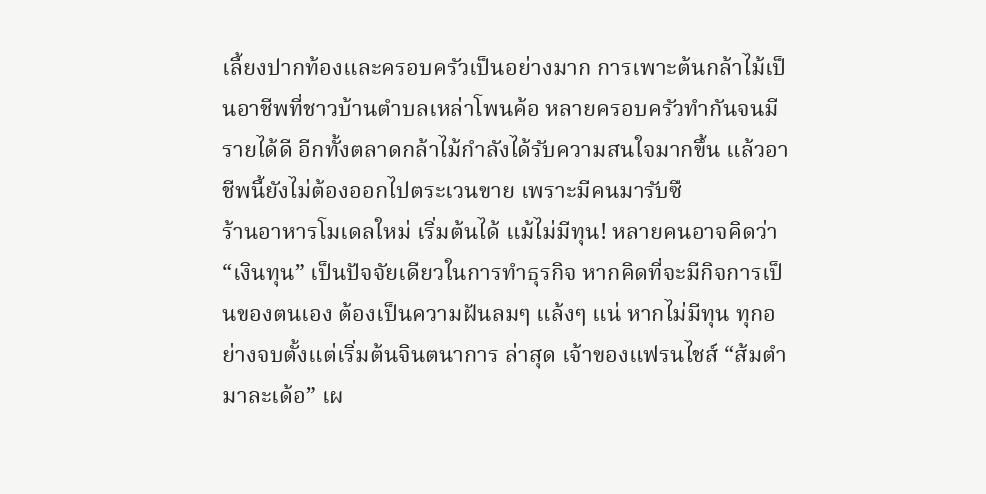เลี้ยงปากท้องและครอบครัวเป็นอย่างมาก การเพาะต้นกล้าไม้เป็นอาชีพที่ชาวบ้านตำบลเหล่าโพนค้อ หลายครอบครัวทำกันจนมีรายได้ดี อีกทั้งตลาดกล้าไม้กำลังได้รับความสนใจมากขึ้น แล้วอาชีพนี้ยังไม่ต้องออกไปตระเวนขาย เพราะมีคนมารับซื
ร้านอาหารโมเดลใหม่ เริ่มต้นได้ แม้ไม่มีทุน! หลายคนอาจคิดว่า “เงินทุน” เป็นปัจจัยเดียวในการทำธุรกิจ หากคิดที่จะมีกิจการเป็นของตนเอง ต้องเป็นความฝันลมๆ แล้งๆ แน่ หากไม่มีทุน ทุกอย่างจบตั้งแต่เริ่มต้นจินตนาการ ล่าสุด เจ้าของแฟรนไชส์ “ส้มตำมาละเด้อ” เผ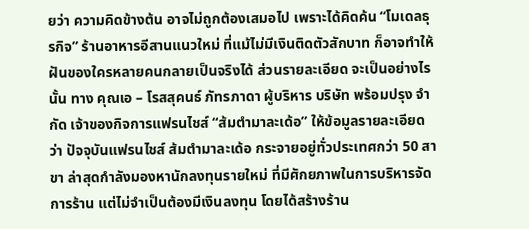ยว่า ความคิดข้างต้น อาจไม่ถูกต้องเสมอไป เพราะได้คิดค้น “โมเดลธุรกิจ” ร้านอาหารอีสานแนวใหม่ ที่แม้ไม่มีเงินติดตัวสักบาท ก็อาจทำให้ฝันของใครหลายคนกลายเป็นจริงได้ ส่วนรายละเอียด จะเป็นอย่างไรนั้น ทาง คุณเอ – โรสสุคนธ์ ภัทรภาดา ผู้บริหาร บริษัท พร้อมปรุง จำกัด เจ้าของกิจการแฟรนไชส์ “ส้มตำมาละเด้อ” ให้ข้อมูลรายละเอียดว่า ปัจจุบันแฟรนไชส์ ส้มตำมาละเด้อ กระจายอยู่ทั่วประเทศกว่า 50 สาขา ล่าสุดกำลังมองหานักลงทุนรายใหม่ ที่มีศักยภาพในการบริหารจัดการร้าน แต่ไม่จำเป็นต้องมีเงินลงทุน โดยได้สร้างร้าน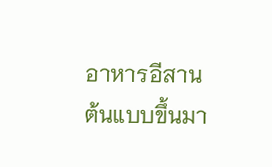อาหารอีสานต้นแบบขึ้นมา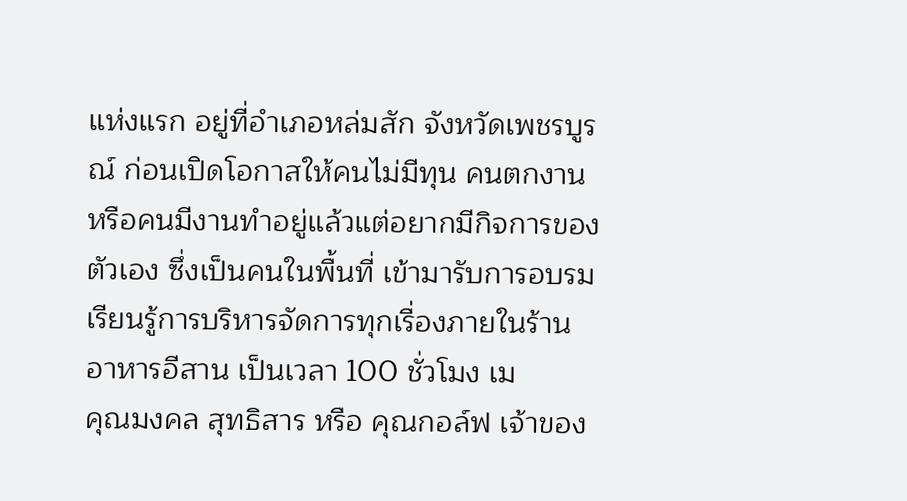แห่งแรก อยู่ที่อำเภอหล่มสัก จังหวัดเพชรบูรณ์ ก่อนเปิดโอกาสให้คนไม่มีทุน คนตกงาน หรือคนมีงานทำอยู่แล้วแต่อยากมีกิจการของตัวเอง ซึ่งเป็นคนในพื้นที่ เข้ามารับการอบรมเรียนรู้การบริหารจัดการทุกเรื่องภายในร้านอาหารอีสาน เป็นเวลา 100 ชั่วโมง เม
คุณมงคล สุทธิสาร หรือ คุณกอล์ฟ เจ้าของ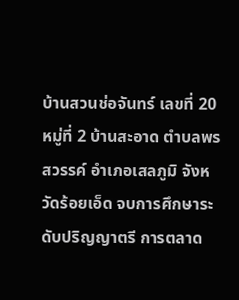บ้านสวนช่อจันทร์ เลขที่ 20 หมู่ที่ 2 บ้านสะอาด ตำบลพรสวรรค์ อำเภอเสลภูมิ จังหวัดร้อยเอ็ด จบการศึกษาระดับปริญญาตรี การตลาด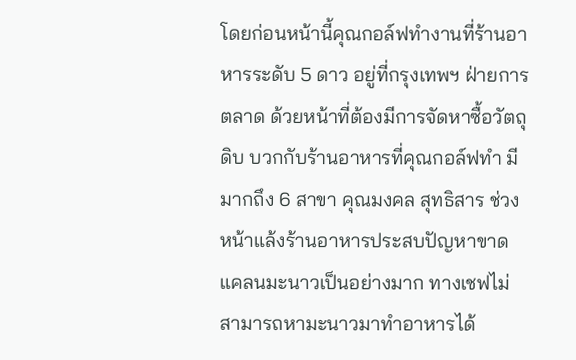โดยก่อนหน้านี้คุณกอล์ฟทำงานที่ร้านอาหารระดับ 5 ดาว อยู่ที่กรุงเทพฯ ฝ่ายการตลาด ด้วยหน้าที่ต้องมีการจัดหาซื้อวัตถุดิบ บวกกับร้านอาหารที่คุณกอล์ฟทำ มีมากถึง 6 สาขา คุณมงคล สุทธิสาร ช่วงหน้าแล้งร้านอาหารประสบปัญหาขาดแคลนมะนาวเป็นอย่างมาก ทางเชฟไม่สามารถหามะนาวมาทำอาหารได้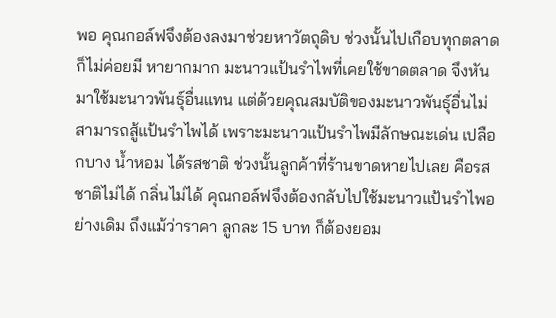พอ คุณกอล์ฟจึงต้องลงมาช่วยหาวัตถุดิบ ช่วงนั้นไปเกือบทุกตลาดก็ไม่ค่อยมี หายากมาก มะนาวแป้นรำไพที่เคยใช้ขาดตลาด จึงหันมาใช้มะนาวพันธุ์อื่นแทน แต่ด้วยคุณสมบัติของมะนาวพันธุ์อื่นไม่สามารถสู้แป้นรำไพได้ เพราะมะนาวแป้นรำไพมีลักษณะเด่น เปลือกบาง น้ำหอม ได้รสชาติ ช่วงนั้นลูกค้าที่ร้านขาดหายไปเลย คือรสชาติไม่ได้ กลิ่นไม่ได้ คุณกอล์ฟจึงต้องกลับไปใช้มะนาวแป้นรำไพอย่างเดิม ถึงแม้ว่าราคา ลูกละ 15 บาท ก็ต้องยอม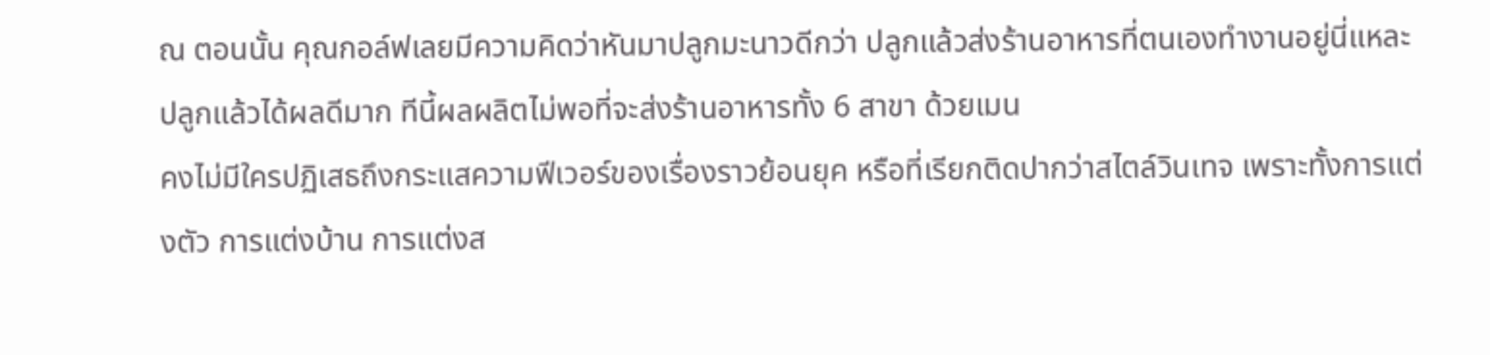ณ ตอนนั้น คุณกอล์ฟเลยมีความคิดว่าหันมาปลูกมะนาวดีกว่า ปลูกแล้วส่งร้านอาหารที่ตนเองทำงานอยู่นี่แหละ ปลูกแล้วได้ผลดีมาก ทีนี้ผลผลิตไม่พอที่จะส่งร้านอาหารทั้ง 6 สาขา ด้วยเมน
คงไม่มีใครปฏิเสธถึงกระแสความฟีเวอร์ของเรื่องราวย้อนยุค หรือที่เรียกติดปากว่าสไตล์วินเทจ เพราะทั้งการแต่งตัว การแต่งบ้าน การแต่งส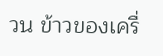วน ข้าวของเครื่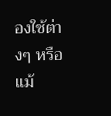องใช้ต่างๆ หรือแม้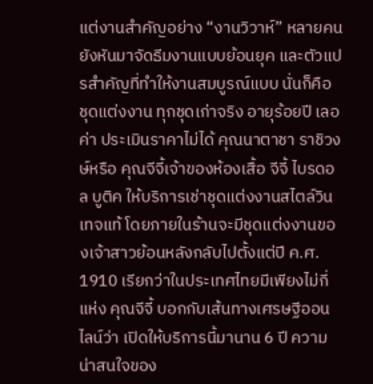แต่งานสำคัญอย่าง “งานวิวาห์” หลายคนยังหันมาจัดธีมงานแบบย้อนยุค และตัวแปรสำคัญที่ทำให้งานสมบูรณ์แบบ นั่นก็คือ ชุดแต่งงาน ทุกชุดเก่าจริง อายุร้อยปี เลอค่า ประเมินราคาไม่ได้ คุณนาตาชา ราชิวงษ์หรือ คุณจีจี้เจ้าของห้องเสื้อ จีจี้ ไบรดอล บูติค ให้บริการเช่าชุดแต่งงานสไตล์วินเทจแท้ โดยภายในร้านจะมีชุดแต่งงานของเจ้าสาวย้อนหลังกลับไปตั้งแต่ปี ค.ศ. 1910 เรียกว่าในประเทศไทยมีเพียงไม่กี่แห่ง คุณจีจี้ บอกกับเส้นทางเศรษฐีออนไลน์ว่า เปิดให้บริการนี้มานาน 6 ปี ความน่าสนใจของ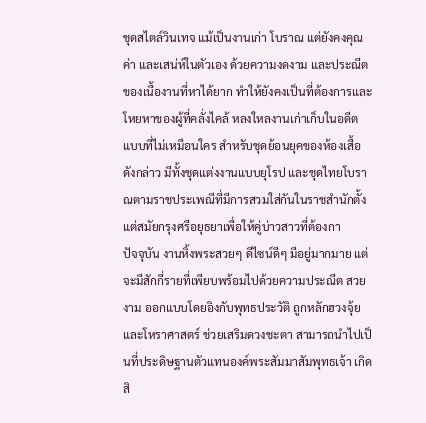ชุดสไตล์วินเทจ แม้เป็นงานเก่า โบราณ แต่ยังคงคุณค่า และเสน่ห์ในตัวเอง ด้วยความงดงาม และประณีตของเนื้องานที่หาได้ยาก ทำให้ยังคงเป็นที่ต้องการและโหยหาของผู้ที่คลั่งไคล้ หลงใหลงานเก่าเก็บในอดีต แบบที่ไม่เหมือนใคร สำหรับชุดย้อนยุคของห้องเสื้อดังกล่าว มีทั้งชุดแต่งงานแบบยุโรป และชุดไทยโบราณตามราชประเพณีที่มีการสวมใส่กันในราชสำนักตั้งแต่สมัยกรุงศรีอยุธยาเพื่อให้คู่บ่าวสาวที่ต้องกา
ปัจจุบัน งานหิ้งพระสวยๆ ดีไซน์ดีๆ มีอยู่มากมาย แต่จะมีสักกี่รายที่เพียบพร้อมไปด้วยความประณีต สวยงาม ออกแบบโดยอิงกับพุทธประวัติ ถูกหลักฮวงจุ้ยและโหราศาสตร์ ช่วยเสริมดวงชะตา สามารถนำไปเป็นที่ประดิษฐานตัวแทนองค์พระสัมมาสัมพุทธเจ้า เกิดสิ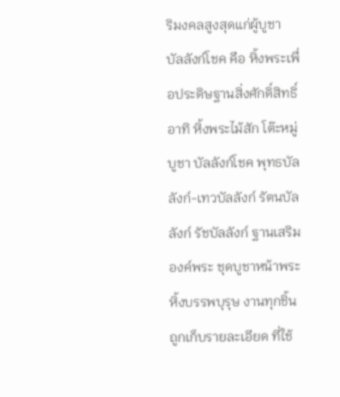ริมงคลสูงสุดแก่ผู้บูชา บัลลังก์โชค คือ หิ้งพระเพื่อประดิษฐานสิ่งศักดิ์สิทธิ์ อาทิ หิ้งพระไม้สัก โต๊ะหมู่บูชา บัลลังก์โชค พุทธบัลลังก์-เทวบัลลังก์ รัตนบัลลังก์ รัชบัลลังก์ ฐานเสริมองค์พระ ชุดบูชาหน้าพระ หิ้งบรรพบุรุษ งานทุกชิ้นถูกเก็บรายละเอียด ที่ใช้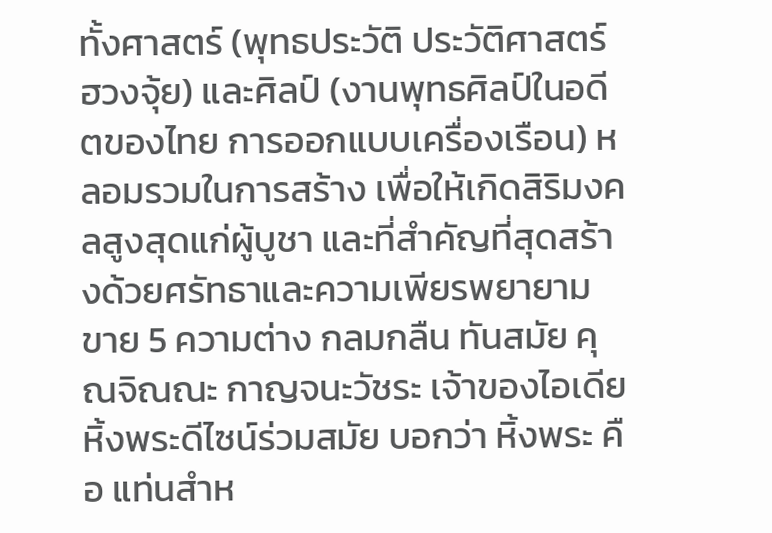ทั้งศาสตร์ (พุทธประวัติ ประวัติศาสตร์ ฮวงจุ้ย) และศิลป์ (งานพุทธศิลป์ในอดีตของไทย การออกแบบเครื่องเรือน) หลอมรวมในการสร้าง เพื่อให้เกิดสิริมงคลสูงสุดแก่ผู้บูชา และที่สำคัญที่สุดสร้างด้วยศรัทธาและความเพียรพยายาม ขาย 5 ความต่าง กลมกลืน ทันสมัย คุณจิณณะ กาญจนะวัชระ เจ้าของไอเดียหิ้งพระดีไซน์ร่วมสมัย บอกว่า หิ้งพระ คือ แท่นสำห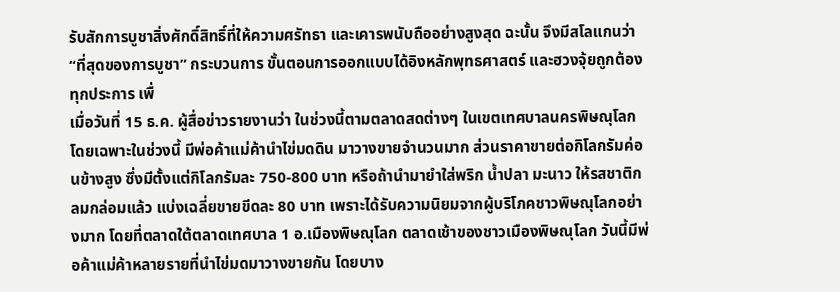รับสักการบูชาสิ่งศักดิ์สิทธิ์ที่ให้ความศรัทธา และเคารพนับถืออย่างสูงสุด ฉะนั้น จึงมีสโลแกนว่า “ที่สุดของการบูชา” กระบวนการ ขั้นตอนการออกแบบได้อิงหลักพุทธศาสตร์ และฮวงจุ้ยถูกต้องทุกประการ เพื่
เมื่อวันที่ 15 ธ.ค. ผู้สื่อข่าวรายงานว่า ในช่วงนี้ตามตลาดสดต่างๆ ในเขตเทศบาลนครพิษณุโลกโดยเฉพาะในช่วงนี้ มีพ่อค้าแม่ค้านำไข่มดดิน มาวางขายจำนวนมาก ส่วนราคาขายต่อกิโลกรัมค่อนข้างสูง ซึ่งมีตั้งแต่กิโลกรัมละ 750-800 บาท หรือถ้านำมายำใส่พริก น้ำปลา มะนาว ให้รสชาติกลมกล่อมแล้ว แบ่งเฉลี่ยขายขีดละ 80 บาท เพราะได้รับความนิยมจากผู้บริโภคชาวพิษณุโลกอย่างมาก โดยที่ตลาดใต้ตลาดเทศบาล 1 อ.เมืองพิษณุโลก ตลาดเช้าของชาวเมืองพิษณุโลก วันนี้มีพ่อค้าแม่ค้าหลายรายที่นำไข่มดมาวางขายกัน โดยบาง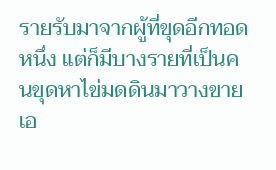รายรับมาจากผู้ที่ขุดอีกทอดหนึ่ง แต่ก็มีบางรายที่เป็นคนขุดหาไข่มดดินมาวางขายเอ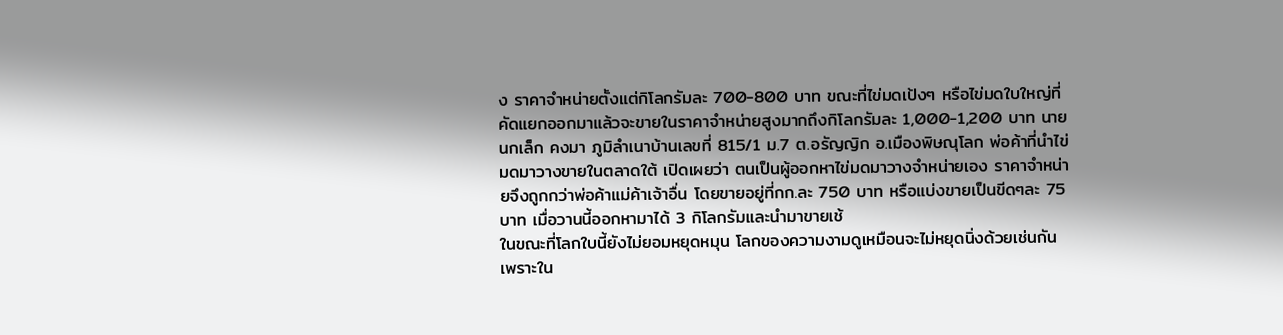ง ราคาจำหน่ายตั้งแต่กิโลกรัมละ 700-800 บาท ขณะที่ไข่มดเป้งๆ หรือไข่มดใบใหญ่ที่คัดแยกออกมาแล้วจะขายในราคาจำหน่ายสูงมากถึงกิโลกรัมละ 1,000-1,200 บาท นายนกเล็ก คงมา ภูมิลำเนาบ้านเลขที่ 815/1 ม.7 ต.อรัญญิก อ.เมืองพิษณุโลก พ่อค้าที่นำไข่มดมาวางขายในตลาดใต้ เปิดเผยว่า ตนเป็นผู้ออกหาไข่มดมาวางจำหน่ายเอง ราคาจำหน่ายจึงถูกกว่าพ่อค้าแม่ค้าเจ้าอื่น โดยขายอยู่ที่กก.ละ 750 บาท หรือแบ่งขายเป็นขีดๆละ 75 บาท เมื่อวานนี้ออกหามาได้ 3 กิโลกรัมและนำมาขายเช้
ในขณะที่โลกใบนี้ยังไม่ยอมหยุดหมุน โลกของความงามดูเหมือนจะไม่หยุดนิ่งด้วยเช่นกัน เพราะใน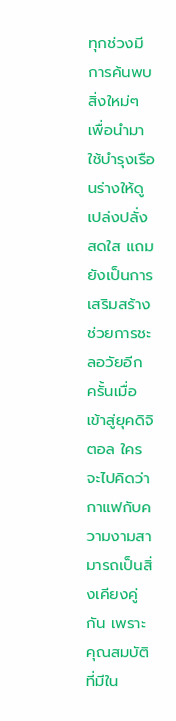ทุกช่วงมีการค้นพบสิ่งใหม่ๆ เพื่อนำมาใช้บำรุงเรือนร่างให้ดูเปล่งปลั่งสดใส แถมยังเป็นการเสริมสร้างช่วยการชะลอวัยอีก ครั้นเมื่อเข้าสู่ยุคดิจิตอล ใครจะไปคิดว่ากาแฟกับความงามสามารถเป็นสิ่งเคียงคู่กัน เพราะคุณสมบัติที่มีใน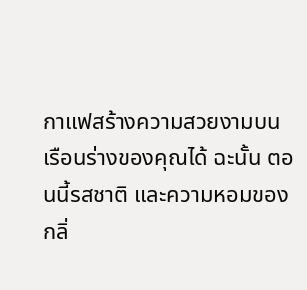กาแฟสร้างความสวยงามบนเรือนร่างของคุณได้ ฉะนั้น ตอนนี้รสชาติ และความหอมของกลิ่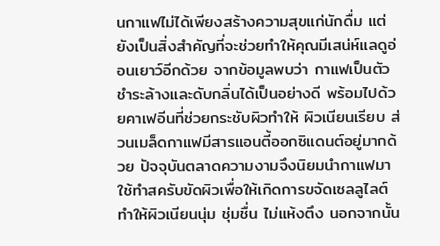นกาแฟไม่ได้เพียงสร้างความสุขแก่นักดื่ม แต่ยังเป็นสิ่งสำคัญที่จะช่วยทำให้คุณมีเสน่ห์แลดูอ่อนเยาว์อีกด้วย จากข้อมูลพบว่า กาแฟเป็นตัวชำระล้างและดับกลิ่นได้เป็นอย่างดี พร้อมไปด้วยคาเฟอีนที่ช่วยกระชับผิวทำให้ ผิวเนียนเรียบ ส่วนเมล็ดกาแฟมีสารแอนตี้ออกซิแดนต์อยู่มากด้วย ปัจจุบันตลาดความงามจึงนิยมนำกาแฟมาใช้ทำสครับขัดผิวเพื่อให้เกิดการขจัดเซลลูไลต์ ทำให้ผิวเนียนนุ่ม ชุ่มชื่น ไม่แห้งตึง นอกจากนั้น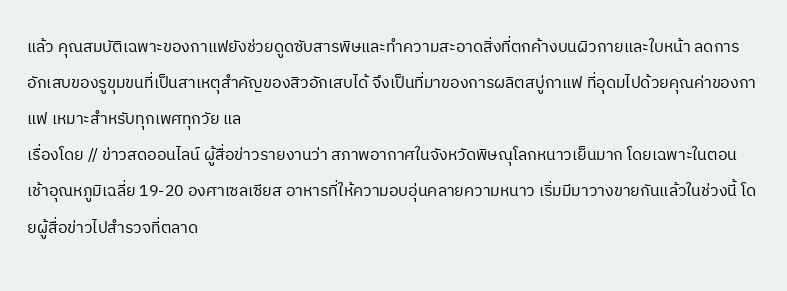แล้ว คุณสมบัติเฉพาะของกาแฟยังช่วยดูดซับสารพิษและทำความสะอาดสิ่งที่ตกค้างบนผิวกายและใบหน้า ลดการอักเสบของรูขุมขนที่เป็นสาเหตุสำคัญของสิวอักเสบได้ จึงเป็นที่มาของการผลิตสบู่กาแฟ ที่อุดมไปด้วยคุณค่าของกาแฟ เหมาะสำหรับทุกเพศทุกวัย แล
เรื่องโดย // ข่าวสดออนไลน์ ผู้สื่อข่าวรายงานว่า สภาพอากาศในจังหวัดพิษณุโลกหนาวเย็นมาก โดยเฉพาะในตอนเช้าอุณหภูมิเฉลี่ย 19-20 องศาเซลเซียส อาหารที่ให้ความอบอุ่นคลายความหนาว เริ่มมีมาวางขายกันแล้วในช่วงนี้ โดยผู้สื่อข่าวไปสำรวจที่ตลาด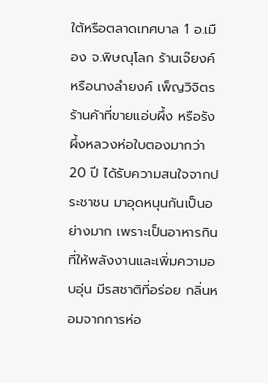ใต้หรือตลาดเทศบาล 1 อ.เมือง จ.พิษณุโลก ร้านเจ๊ยงค์ หรือนางลำยงค์ เพ็ญวิจิตร ร้านค้าที่ขายแอ่บผึ้ง หรือรังผึ้งหลวงห่อใบตองมากว่า 20 ปี ได้รับความสนใจจากประชาชน มาอุดหนุนกันเป็นอย่างมาก เพราะเป็นอาหารกินที่ให้พลังงานและเพิ่มความอบอุ่น มีรสชาติที่อร่อย กลิ่นหอมจากการห่อ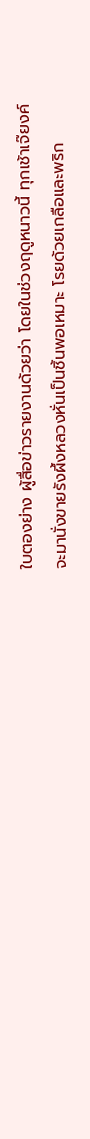ใบตองย่าง ผู้สื่อข่าวรายงานด้วยว่า โดยในช่วงฤดูหนาวนี้ ทุกเช้าเจ๊ยงค์จะมานั่งขายรังผึ้งหลวงหั่นเป็นชิ้นพอเหมาะ โรยด้วยเกลือและพริก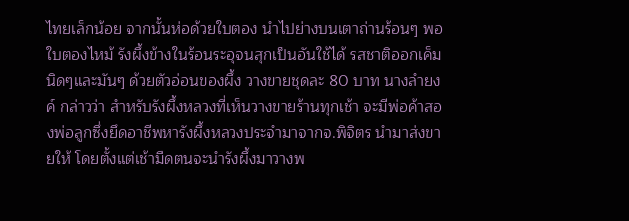ไทยเล็กน้อย จากนั้นห่อด้วยใบตอง นำไปย่างบนเตาถ่านร้อนๆ พอใบตองไหม้ รังผึ้งข้างในร้อนระอุจนสุกเป็นอันใช้ได้ รสชาติออกเค็มนิดๆและมันๆ ด้วยตัวอ่อนของผึ้ง วางขายชุดละ 80 บาท นางลำยงค์ กล่าวว่า สำหรับรังผึ้งหลวงที่เห็นวางขายร้านทุกเช้า จะมีพ่อค้าสองพ่อลูกซึ่งยึดอาชีพหารังผึ้งหลวงประจำมาจากจ.พิจิตร นำมาส่งขายให้ โดยตั้งแต่เช้ามืดตนจะนำรังผึ้งมาวางพ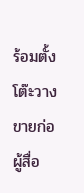ร้อมตั้งโต๊ะวางขายก่อ
ผู้สื่อ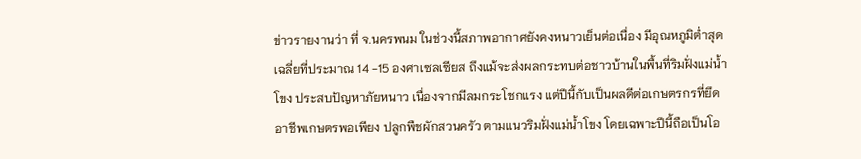ข่าวรายงานว่า ที่ จ.นครพนม ในช่วงนี้สภาพอากาศยังคงหนาวเย็นต่อเนื่อง มีอุณหภูมิต่ำสุดเฉลี่ยที่ประมาณ 14 -15 องศาเซลเซียส ถึงแม้จะส่งผลกระทบต่อชาวบ้านในพื้นที่ริมฝั่งแม่น้ำโขง ประสบปัญหาภัยหนาว เนื่องจากมีลมกระโชกแรง แต่ปีนี้กับเป็นผลดีต่อเกษตรกรที่ยึดอาชีพเกษตรพอเพียง ปลูกพืชผักสวนครัว ตามแนวริมฝั่งแม่น้ำโขง โดยเฉพาะปีนี้ถือเป็นโอ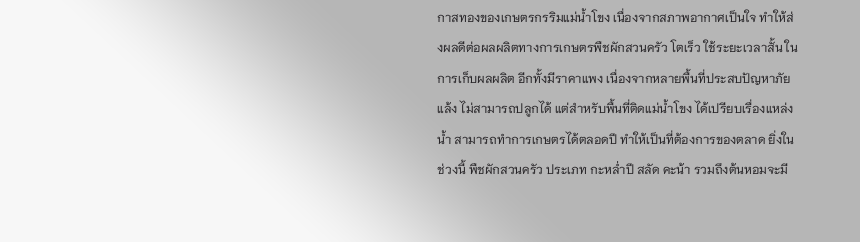กาสทองของเกษตรกรริมแม่น้ำโขง เนื่องจากสภาพอากาศเป็นใจ ทำให้ส่งผลดีต่อผลผลิตทางการเกษตรพืชผักสวนครัว โตเร็ว ใช้ระยะเวลาสั้น ในการเก็บผลผลิต อีกทั้งมีราคาแพง เนื่องจากหลายพื้นที่ประสบปัญหาภัยแล้ง ไม่สามารถปลูกได้ แต่สำหรับพื้นที่ติดแม่น้ำโขง ได้เปรียบเรื่องแหล่งน้ำ สามารถทำการเกษตรได้ตลอดปี ทำให้เป็นที่ต้องการของตลาด ยิ่งในช่วงนี้ พืชผักสวนครัว ประเภท กะหล่ำปี สลัด คะน้า รวมถึงต้นหอมจะมี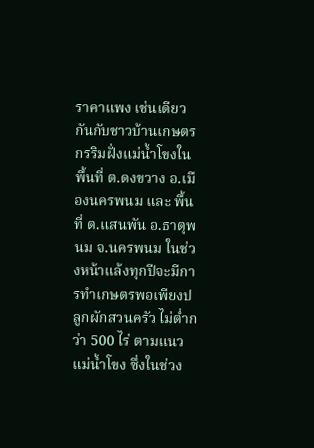ราคาแพง เช่นเดียวกันกับชาวบ้านเกษตรกรริมฝั่งแม่น้ำโขงในพื้นที่ ต.ดงขวาง อ.เมืองนครพนม และ พื้นที่ ต.แสนพัน อ.ธาตุพนม จ.นครพนม ในช่วงหน้าแล้งทุกปีจะมีการทำเกษตรพอเพียงปลูกผักสวนครัว ไม่ต่ำกว่า 500 ไร่ ตามแนวแม่น้ำโขง ซึ่งในช่วง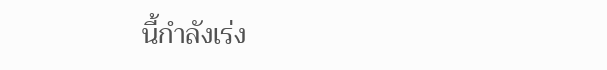นี้กำลังเร่ง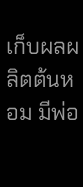เก็บผลผลิตต้นหอม มีพ่อ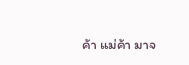ค้า แม่ค้า มาจ